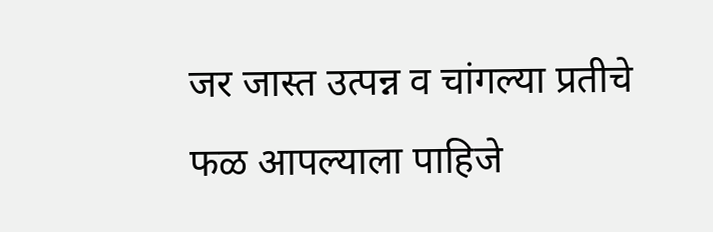जर जास्त उत्पन्न व चांगल्या प्रतीचे फळ आपल्याला पाहिजे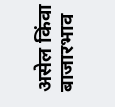असेल किंवा बाजारभाव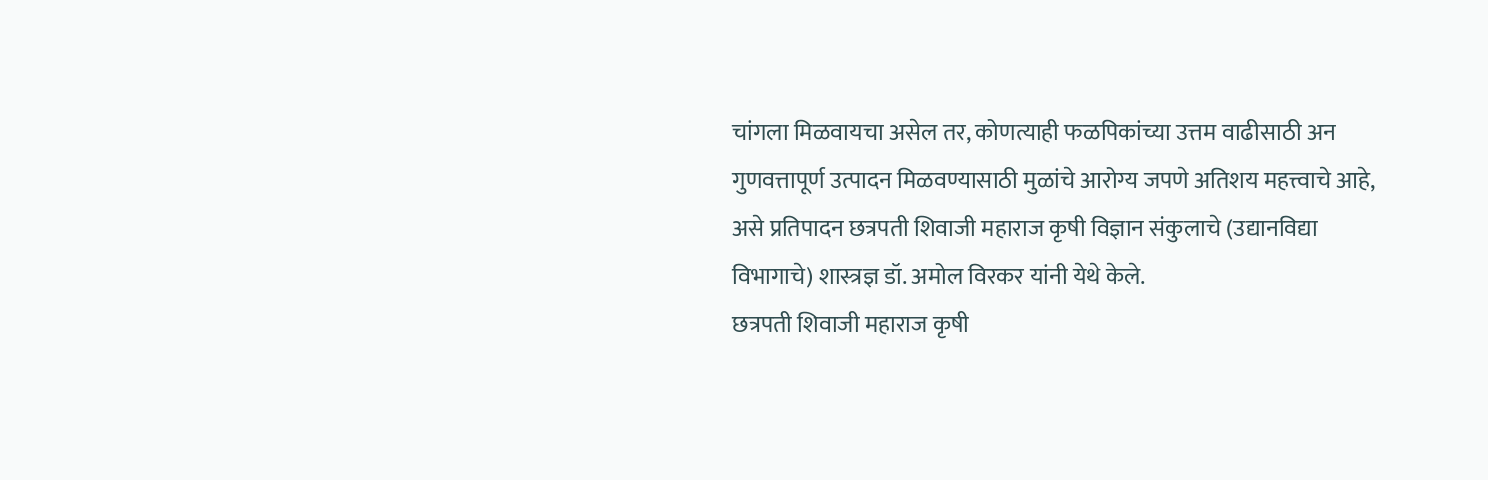चांगला मिळवायचा असेल तर, कोणत्याही फळपिकांच्या उत्तम वाढीसाठी अन गुणवत्तापूर्ण उत्पादन मिळवण्यासाठी मुळांचे आरोग्य जपणे अतिशय महत्त्वाचे आहे,
असे प्रतिपादन छत्रपती शिवाजी महाराज कृषी विज्ञान संकुलाचे (उद्यानविद्या विभागाचे) शास्त्रज्ञ डॉ. अमोल विरकर यांनी येथे केले.
छत्रपती शिवाजी महाराज कृषी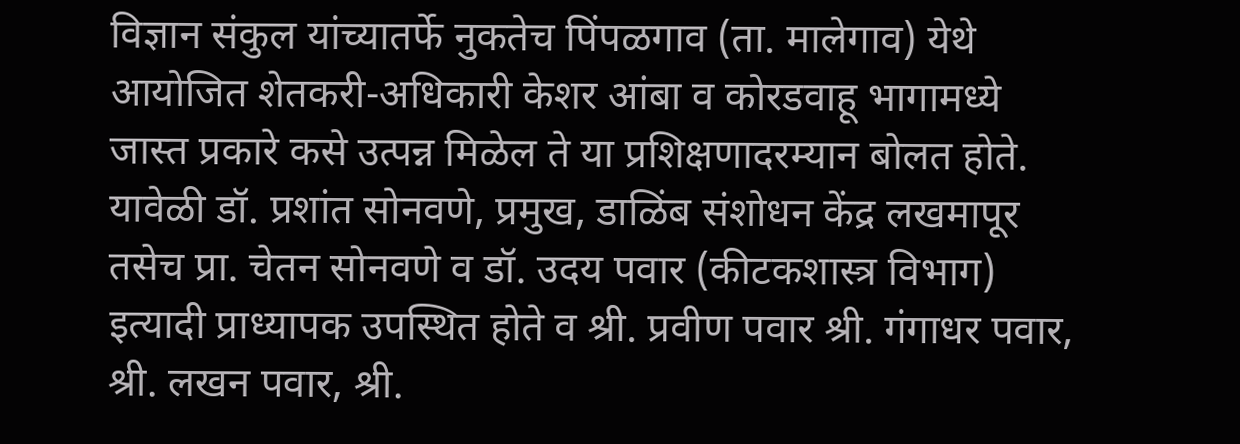विज्ञान संकुल यांच्यातर्फे नुकतेच पिंपळगाव (ता. मालेगाव) येथे आयोजित शेतकरी-अधिकारी केशर आंबा व कोरडवाहू भागामध्ये जास्त प्रकारे कसे उत्पन्न मिळेल ते या प्रशिक्षणादरम्यान बोलत होते. यावेळी डॉ. प्रशांत सोनवणे, प्रमुख, डाळिंब संशोधन केंद्र लखमापूर तसेच प्रा. चेतन सोनवणे व डॉ. उदय पवार (कीटकशास्त्र विभाग) इत्यादी प्राध्यापक उपस्थित होते व श्री. प्रवीण पवार श्री. गंगाधर पवार, श्री. लखन पवार, श्री.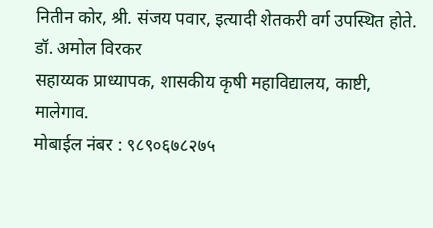नितीन कोर, श्री. संजय पवार, इत्यादी शेतकरी वर्ग उपस्थित होते.
डॉ. अमोल विरकर
सहाय्यक प्राध्यापक, शासकीय कृषी महाविद्यालय, काष्टी, मालेगाव.
मोबाईल नंबर : ९८९०६७८२७५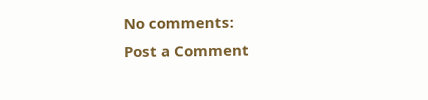No comments:
Post a Comment